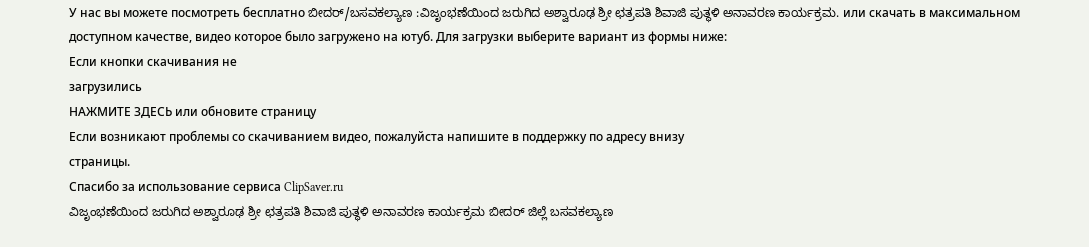У нас вы можете посмотреть бесплатно ಬೀದರ್/ಬಸವಕಲ್ಯಾಣ :ವಿಜೃಂಭಣೆಯಿಂದ ಜರುಗಿದ ಅಶ್ವಾರೂಢ ಶ್ರೀ ಛತ್ರಪತಿ ಶಿವಾಜಿ ಪುತ್ಥಳಿ ಅನಾವರಣ ಕಾರ್ಯಕ್ರಮ. или скачать в максимальном доступном качестве, видео которое было загружено на ютуб. Для загрузки выберите вариант из формы ниже:
Если кнопки скачивания не
загрузились
НАЖМИТЕ ЗДЕСЬ или обновите страницу
Если возникают проблемы со скачиванием видео, пожалуйста напишите в поддержку по адресу внизу
страницы.
Спасибо за использование сервиса ClipSaver.ru
ವಿಜೃಂಭಣೆಯಿಂದ ಜರುಗಿದ ಅಶ್ವಾರೂಢ ಶ್ರೀ ಛತ್ರಪತಿ ಶಿವಾಜಿ ಪುತ್ಥಳಿ ಅನಾವರಣ ಕಾರ್ಯಕ್ರಮ ಬೀದರ್ ಜಿಲ್ಲೆ ಬಸವಕಲ್ಯಾಣ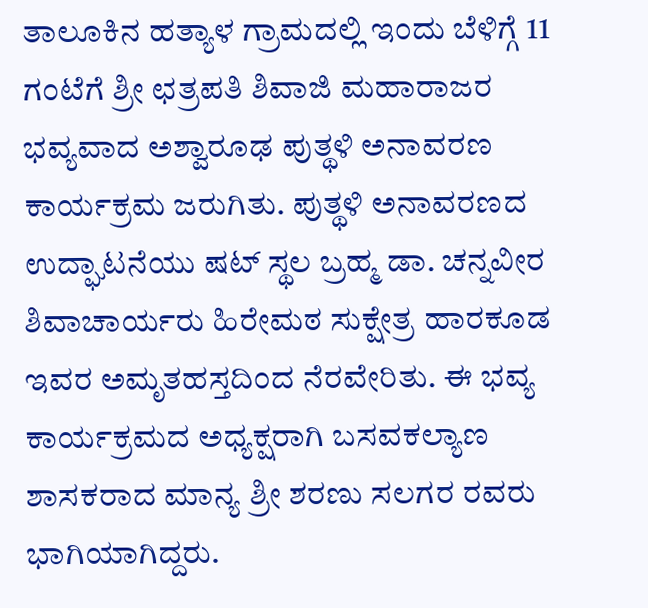ತಾಲೂಕಿನ ಹತ್ಯಾಳ ಗ್ರಾಮದಲ್ಲಿ ಇಂದು ಬೆಳಿಗ್ಗೆ 11 ಗಂಟೆಗೆ ಶ್ರೀ ಛತ್ರಪತಿ ಶಿವಾಜಿ ಮಹಾರಾಜರ ಭವ್ಯವಾದ ಅಶ್ವಾರೂಢ ಪುತ್ಥಳಿ ಅನಾವರಣ ಕಾರ್ಯಕ್ರಮ ಜರುಗಿತು. ಪುತ್ಥಳಿ ಅನಾವರಣದ ಉದ್ಘಾಟನೆಯು ಷಟ್ ಸ್ಥಲ ಬ್ರಹ್ಮ ಡಾ. ಚನ್ನವೀರ ಶಿವಾಚಾರ್ಯರು ಹಿರೇಮಠ ಸುಕ್ಷೇತ್ರ ಹಾರಕೂಡ ಇವರ ಅಮೃತಹಸ್ತದಿಂದ ನೆರವೇರಿತು. ಈ ಭವ್ಯ ಕಾರ್ಯಕ್ರಮದ ಅಧ್ಯಕ್ಷರಾಗಿ ಬಸವಕಲ್ಯಾಣ ಶಾಸಕರಾದ ಮಾನ್ಯ ಶ್ರೀ ಶರಣು ಸಲಗರ ರವರು ಭಾಗಿಯಾಗಿದ್ದರು.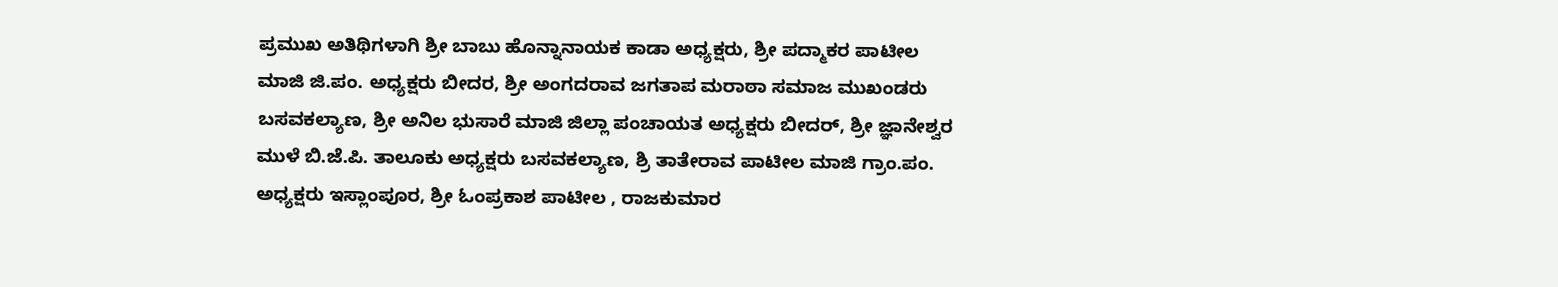ಪ್ರಮುಖ ಅತಿಥಿಗಳಾಗಿ ಶ್ರೀ ಬಾಬು ಹೊನ್ನಾನಾಯಕ ಕಾಡಾ ಅಧ್ಯಕ್ಷರು, ಶ್ರೀ ಪದ್ಮಾಕರ ಪಾಟೀಲ ಮಾಜಿ ಜಿ.ಪಂ. ಅಧ್ಯಕ್ಷರು ಬೀದರ, ಶ್ರೀ ಅಂಗದರಾವ ಜಗತಾಪ ಮರಾಠಾ ಸಮಾಜ ಮುಖಂಡರು ಬಸವಕಲ್ಯಾಣ, ಶ್ರೀ ಅನಿಲ ಭುಸಾರೆ ಮಾಜಿ ಜಿಲ್ಲಾ ಪಂಚಾಯತ ಅಧ್ಯಕ್ಷರು ಬೀದರ್, ಶ್ರೀ ಜ್ಞಾನೇಶ್ವರ ಮುಳೆ ಬಿ.ಜೆ.ಪಿ. ತಾಲೂಕು ಅಧ್ಯಕ್ಷರು ಬಸವಕಲ್ಯಾಣ, ಶ್ರಿ ತಾತೇರಾವ ಪಾಟೀಲ ಮಾಜಿ ಗ್ರಾಂ.ಪಂ. ಅಧ್ಯಕ್ಷರು ಇಸ್ಲಾಂಪೂರ, ಶ್ರೀ ಓಂಪ್ರಕಾಶ ಪಾಟೀಲ , ರಾಜಕುಮಾರ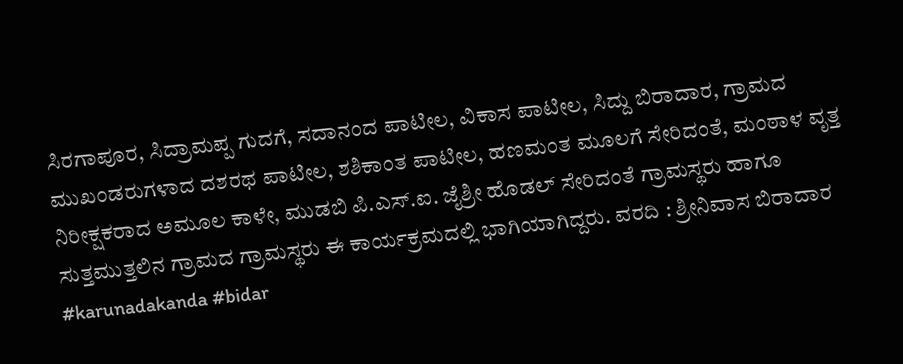ಸಿರಗಾಪೂರ, ಸಿದ್ರಾಮಪ್ಪ ಗುದಗೆ, ಸದಾನಂದ ಪಾಟೀಲ, ವಿಕಾಸ ಪಾಟೀಲ, ಸಿದ್ದು ಬಿರಾದಾರ, ಗ್ರಾಮದ ಮುಖಂಡರುಗಳಾದ ದಶರಥ ಪಾಟೀಲ, ಶಶಿಕಾಂತ ಪಾಟೀಲ, ಹಣಮಂತ ಮೂಲಗೆ ಸೇರಿದಂತೆ, ಮಂಠಾಳ ವೃತ್ತ ನಿರೀಕ್ಷಕರಾದ ಅಮೂಲ ಕಾಳೇ, ಮುಡಬಿ ಪಿ.ಎಸ್.ಐ. ಜೈಶ್ರೀ ಹೊಡಲ್ ಸೇರಿದಂತೆ ಗ್ರಾಮಸ್ಥರು ಹಾಗೂ ಸುತ್ತಮುತ್ತಲಿನ ಗ್ರಾಮದ ಗ್ರಾಮಸ್ಥರು ಈ ಕಾರ್ಯಕ್ರಮದಲ್ಲಿ ಭಾಗಿಯಾಗಿದ್ದರು. ವರದಿ : ಶ್ರೀನಿವಾಸ ಬಿರಾದಾರ #karunadakanda #bidar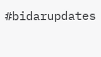#bidarupdates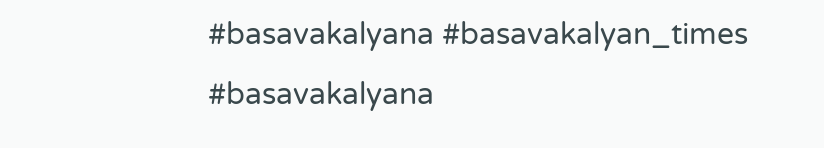#basavakalyana #basavakalyan_times #basavakalyana